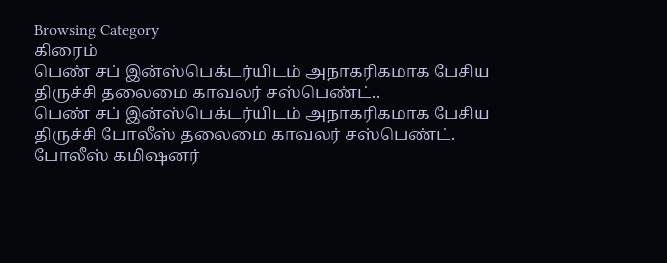Browsing Category
கிரைம்
பெண் சப் இன்ஸ்பெக்டர்யிடம் அநாகரிகமாக பேசிய திருச்சி தலைமை காவலர் சஸ்பெண்ட்..
பெண் சப் இன்ஸ்பெக்டர்யிடம் அநாகரிகமாக பேசிய
திருச்சி போலீஸ் தலைமை காவலர் சஸ்பெண்ட்.
போலீஸ் கமிஷனர்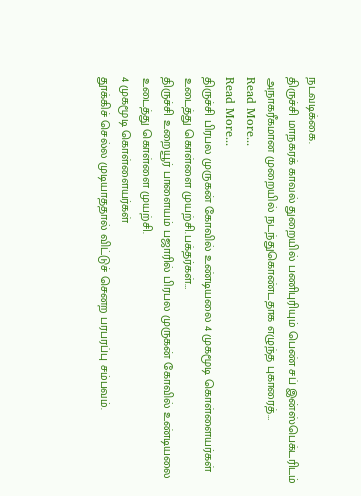நடவடிக்கை.
திருச்சி மாநகரக் காவல் துறையில் பணிபுரியும் பெண் சப் இன்ஸ்பெக்டரிடம் அநாகரீகமான முறையில் நடந்துகொண்டதாக எழுந்த புகாரைத்…
Read More...
Read More...
திருச்சி பிரபல முருகன் கோவில் உண்டியலை 4 முகமூடி கொள்ளையர்கள் உடைத்து கொள்ளை முயற்சி.பக்தர்கள்…
திருச்சி உறையூர் பாளையம் பஜாரில் பிரபல முருகன் கோவில் உண்டியலை உடைத்து கொள்ளை முயற்சி.
4 முகமூடி கொள்ளையர்கள்
தூக்கிச் செல்ல முடியாததால் விட்டுச் செனற பரபரப்பு சம்பவம்.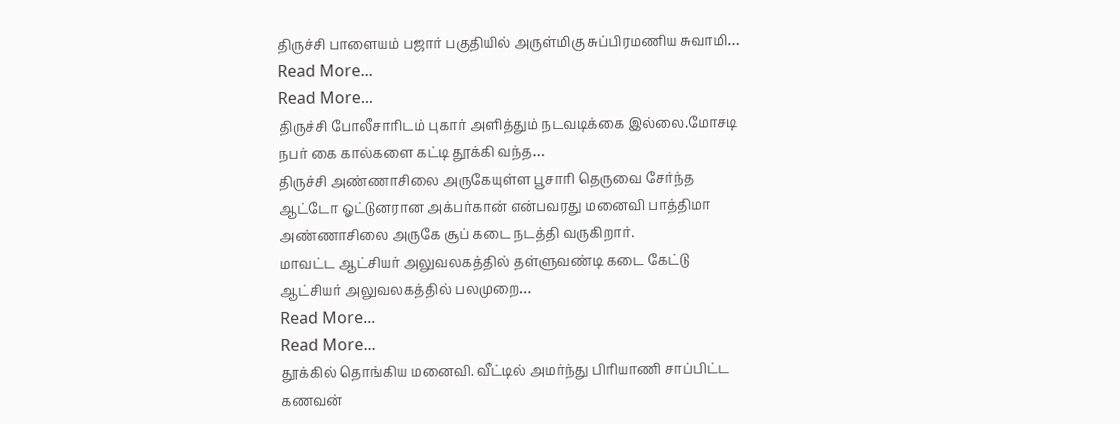திருச்சி பாளையம் பஜார் பகுதியில் அருள்மிகு சுப்பிரமணிய சுவாமி…
Read More...
Read More...
திருச்சி போலீசாரிடம் புகார் அளித்தும் நடவடிக்கை இல்லை.மோசடி நபர் கை கால்களை கட்டி தூக்கி வந்த…
திருச்சி அண்ணாசிலை அருகேயுள்ள பூசாரி தெருவை சேர்ந்த ஆட்டோ ஓட்டுனரான அக்பர்கான் என்பவரது மனைவி பாத்திமா அண்ணாசிலை அருகே சூப் கடை நடத்தி வருகிறார்.
மாவட்ட ஆட்சியர் அலுவலகத்தில் தள்ளுவண்டி கடை கேட்டு ஆட்சியர் அலுவலகத்தில் பலமுறை…
Read More...
Read More...
தூக்கில் தொங்கிய மனைவி. வீட்டில் அமர்ந்து பிரியாணி சாப்பிட்ட கணவன்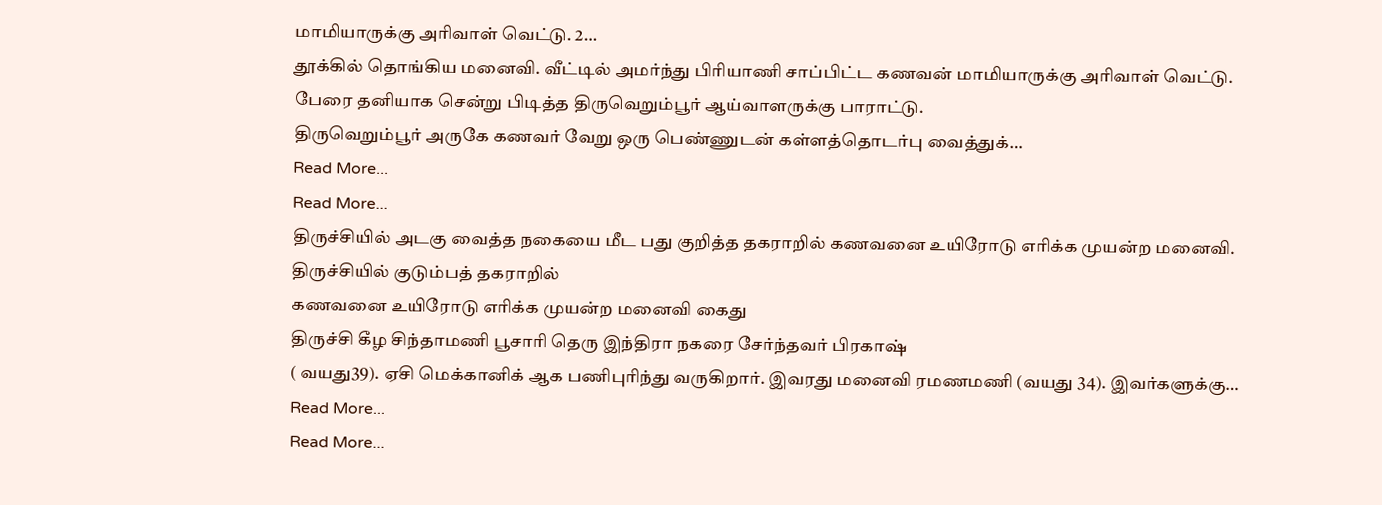மாமியாருக்கு அரிவாள் வெட்டு. 2…
தூக்கில் தொங்கிய மனைவி. வீட்டில் அமர்ந்து பிரியாணி சாப்பிட்ட கணவன் மாமியாருக்கு அரிவாள் வெட்டு. பேரை தனியாக சென்று பிடித்த திருவெறும்பூர் ஆய்வாளருக்கு பாராட்டு.
திருவெறும்பூர் அருகே கணவர் வேறு ஒரு பெண்ணுடன் கள்ளத்தொடர்பு வைத்துக்…
Read More...
Read More...
திருச்சியில் அடகு வைத்த நகையை மீட பது குறித்த தகராறில் கணவனை உயிரோடு எரிக்க முயன்ற மனைவி.
திருச்சியில் குடும்பத் தகராறில்
கணவனை உயிரோடு எரிக்க முயன்ற மனைவி கைது
திருச்சி கீழ சிந்தாமணி பூசாரி தெரு இந்திரா நகரை சேர்ந்தவர் பிரகாஷ்
( வயது39). ஏசி மெக்கானிக் ஆக பணிபுரிந்து வருகிறார். இவரது மனைவி ரமணமணி (வயது 34). இவர்களுக்கு…
Read More...
Read More...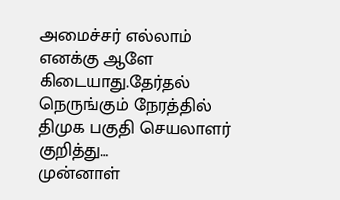அமைச்சர் எல்லாம் எனக்கு ஆளே கிடையாது.தேர்தல் நெருங்கும் நேரத்தில் திமுக பகுதி செயலாளர் குறித்து…
முன்னாள்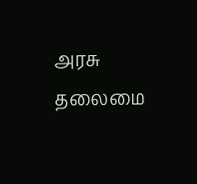அரசு தலைமை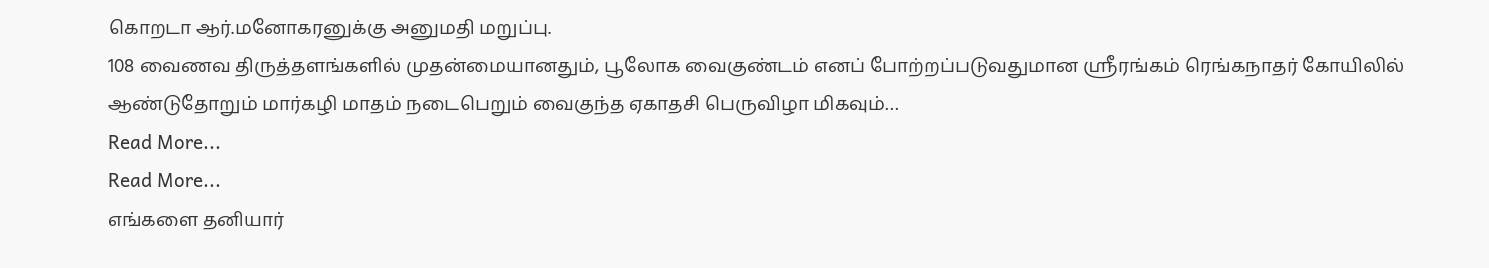கொறடா ஆர்.மனோகரனுக்கு அனுமதி மறுப்பு.
108 வைணவ திருத்தளங்களில் முதன்மையானதும், பூலோக வைகுண்டம் எனப் போற்றப்படுவதுமான ஸ்ரீரங்கம் ரெங்கநாதர் கோயிலில் ஆண்டுதோறும் மார்கழி மாதம் நடைபெறும் வைகுந்த ஏகாதசி பெருவிழா மிகவும்…
Read More...
Read More...
எங்களை தனியார்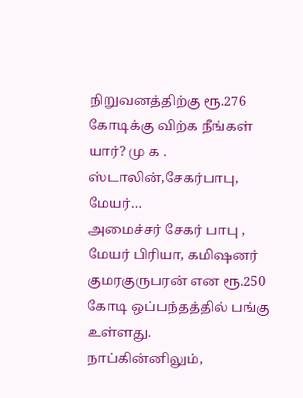நிறுவனத்திற்கு ரூ.276 கோடிக்கு விற்க நீங்கள் யார்? மு க . ஸ்டாலின்,சேகர்பாபு, மேயர்…
அமைச்சர் சேகர் பாபு , மேயர் பிரியா, கமிஷனர் குமரகுருபரன் என ரூ.250 கோடி ஒப்பந்தத்தில் பங்கு உள்ளது.
நாப்கின்னிலும்,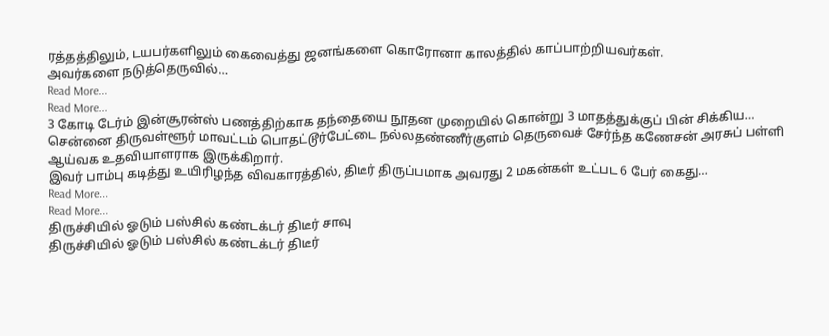ரத்தத்திலும், டயபர்களிலும் கைவைத்து ஜனங்களை கொரோனா காலத்தில் காப்பாற்றியவர்கள்.
அவர்களை நடுத்தெருவில்…
Read More...
Read More...
3 கோடி டேர்ம் இன்சூரன்ஸ் பணத்திற்காக தந்தையை நூதன முறையில் கொன்று 3 மாதத்துக்குப் பின் சிக்கிய…
சென்னை திருவள்ளூர் மாவட்டம் பொதட்டூர்பேட்டை நல்லதண்ணீர்குளம் தெருவைச் சேர்ந்த கணேசன் அரசுப் பள்ளி ஆய்வக உதவியாளராக இருக்கிறார்.
இவர் பாம்பு கடித்து உயிரிழந்த விவகாரத்தில், திடீர் திருப்பமாக அவரது 2 மகன்கள் உட்பட 6 பேர் கைது…
Read More...
Read More...
திருச்சியில் ஓடும் பஸ்சில் கண்டக்டர் திடீர் சாவு
திருச்சியில் ஓடும் பஸ்சில் கண்டக்டர் திடீர்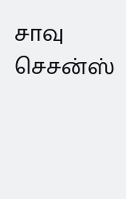சாவு
செசன்ஸ்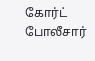கோர்ட் போலீசார்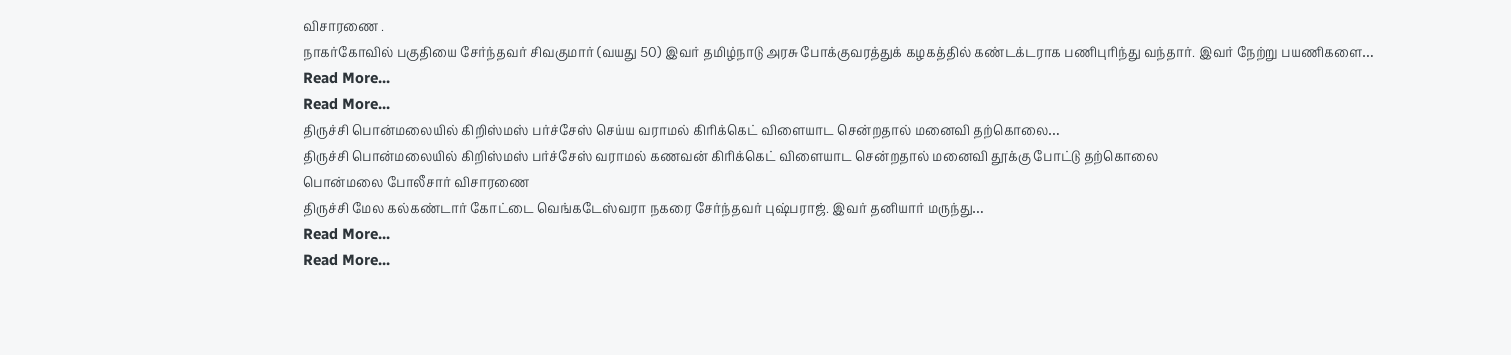விசாரணை .
நாகர்கோவில் பகுதியை சேர்ந்தவர் சிவகுமார் (வயது 50) இவர் தமிழ்நாடு அரசு போக்குவரத்துக் கழகத்தில் கண்டக்டராக பணிபுரிந்து வந்தார். இவர் நேற்று பயணிகளை…
Read More...
Read More...
திருச்சி பொன்மலையில் கிறிஸ்மஸ் பர்ச்சேஸ் செய்ய வராமல் கிரிக்கெட் விளையாட சென்றதால் மனைவி தற்கொலை…
திருச்சி பொன்மலையில் கிறிஸ்மஸ் பர்ச்சேஸ் வராமல் கணவன் கிரிக்கெட் விளையாட சென்றதால் மனைவி தூக்கு போட்டு தற்கொலை
பொன்மலை போலீசார் விசாரணை
திருச்சி மேல கல்கண்டார் கோட்டை வெங்கடேஸ்வரா நகரை சேர்ந்தவர் புஷ்பராஜ். இவர் தனியார் மருந்து…
Read More...
Read More...